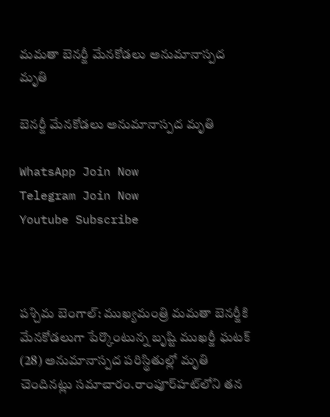మమతా బెనర్జీ మేనకోడలు అనుమానాస్పద మృతి

బెనర్జీ మేనకోడలు అనుమానాస్పద మృతి

WhatsApp Join Now
Telegram Join Now
Youtube Subscribe



పశ్చిమ బెంగాల్: ముఖ్యమంత్రి మమతా బెనర్జీకి మేనకోడలుగా పేర్కొంటున్న బృష్టి ముఖర్జీ ఘటక్ (28) అనుమానాస్పద పరిస్థితుల్లో మృతి చెందినట్లు సమాచారం.రాంపూర్‌హట్‌లోని తన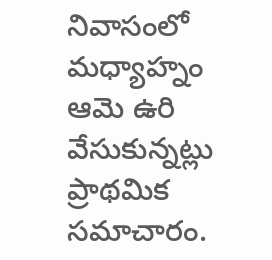నివాసంలో మధ్యాహ్నం ఆమె ఉరి వేసుకున్నట్లు ప్రాథమిక సమాచారం.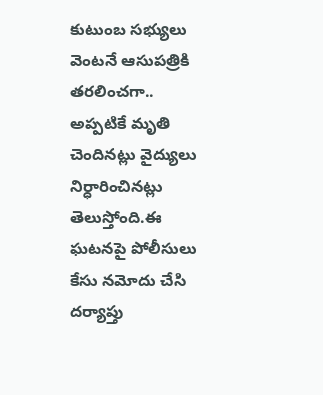కుటుంబ సభ్యులు వెంటనే ఆసుపత్రికి తరలించగా.. అప్పటికే మృతి చెందినట్లు వైద్యులు నిర్ధారించినట్లు తెలుస్తోంది.ఈ ఘటనపై పోలీసులు కేసు నమోదు చేసి దర్యాప్తు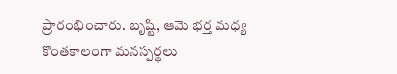ప్రారంభించారు. బృష్టి, ఆమె భర్త మధ్య కొంతకాలంగా మనస్పర్థలు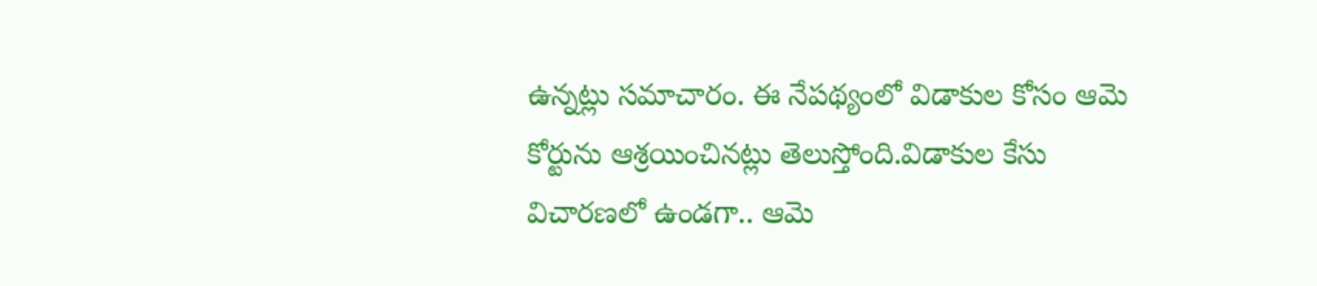ఉన్నట్లు సమాచారం. ఈ నేపథ్యంలో విడాకుల కోసం ఆమె కోర్టును ఆశ్రయించినట్లు తెలుస్తోంది.విడాకుల కేసు విచారణలో ఉండగా.. ఆమె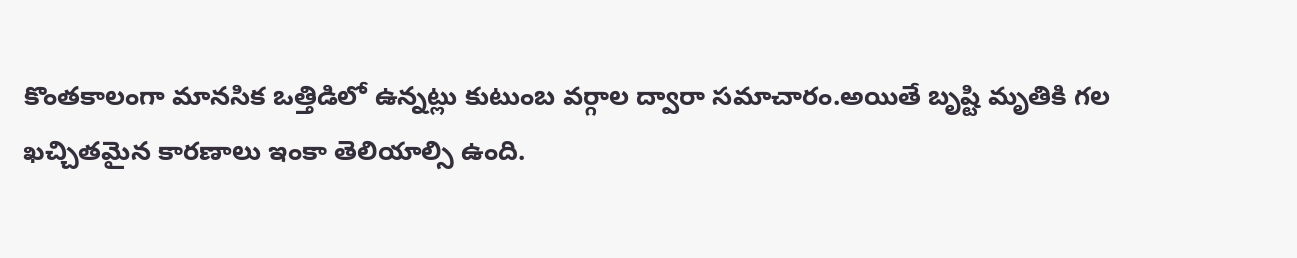కొంతకాలంగా మానసిక ఒత్తిడిలో ఉన్నట్లు కుటుంబ వర్గాల ద్వారా సమాచారం.అయితే బృష్టి మృతికి గల ఖచ్చితమైన కారణాలు ఇంకా తెలియాల్సి ఉంది.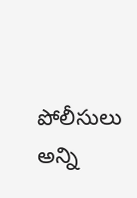పోలీసులు అన్ని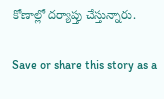కోణాల్లో దర్యాప్తు చేస్తున్నారు.

Save or share this story as a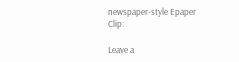newspaper-style Epaper Clip:

Leave a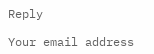Reply

Your email address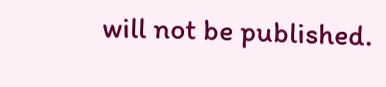will not be published.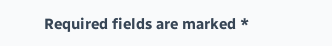Required fields are marked *